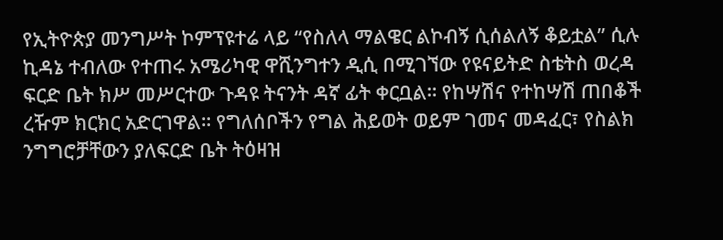የኢትዮጵያ መንግሥት ኮምፕዩተሬ ላይ “የስለላ ማልዌር ልኮብኝ ሲሰልለኝ ቆይቷል” ሲሉ ኪዳኔ ተብለው የተጠሩ አሜሪካዊ ዋሺንግተን ዲሲ በሚገኘው የዩናይትድ ስቴትስ ወረዳ ፍርድ ቤት ክሥ መሥርተው ጉዳዩ ትናንት ዳኛ ፊት ቀርቧል፡፡ የከሣሽና የተከሣሽ ጠበቆች ረዥም ክርክር አድርገዋል፡፡ የግለሰቦችን የግል ሕይወት ወይም ገመና መዳፈር፣ የስልክ ንግግሮቻቸውን ያለፍርድ ቤት ትዕዛዝ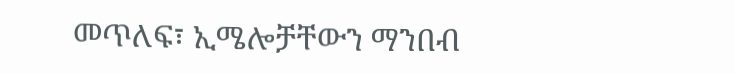መጥለፍ፣ ኢሜሎቻቸውን ማንበብ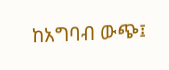ከአግባብ ውጭ፤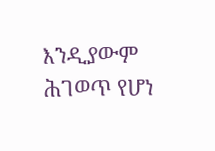እንዲያውም ሕገወጥ የሆነ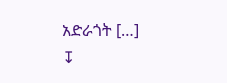አድራጎት […]
↧